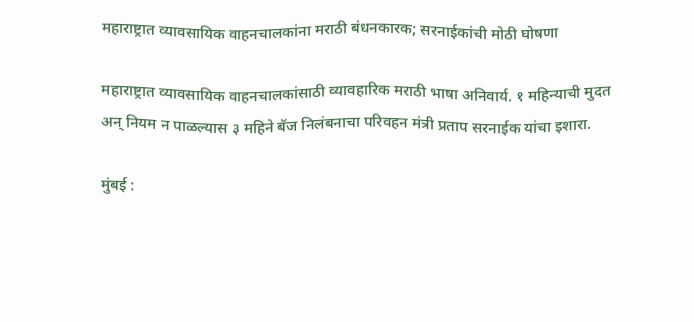महाराष्ट्रात व्यावसायिक वाहनचालकांना मराठी बंधनकारक; सरनाईकांची मोठी घोषणा

महाराष्ट्रात व्यावसायिक वाहनचालकांसाठी व्यावहारिक मराठी भाषा अनिवार्य. १ महिन्याची मुदत अन् नियम न पाळल्यास ३ महिने बॅज निलंबनाचा परिवहन मंत्री प्रताप सरनाईक यांचा इशारा.

मुंबई :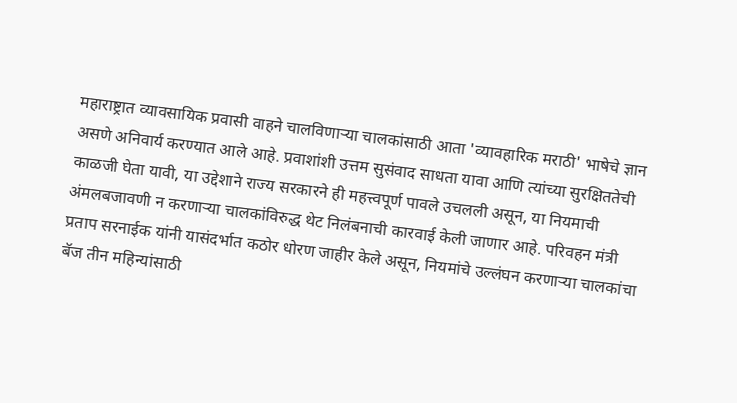महाराष्ट्रात व्यावसायिक प्रवासी वाहने चालविणाऱ्या चालकांसाठी आता 'व्यावहारिक मराठी' भाषेचे ज्ञान असणे अनिवार्य करण्यात आले आहे. प्रवाशांशी उत्तम सुसंवाद साधता यावा आणि त्यांच्या सुरक्षिततेची काळजी घेता यावी, या उद्देशाने राज्य सरकारने ही महत्त्वपूर्ण पावले उचलली असून, या नियमाची अंमलबजावणी न करणाऱ्या चालकांविरुद्ध थेट निलंबनाची कारवाई केली जाणार आहे. परिवहन मंत्री प्रताप सरनाईक यांनी यासंदर्भात कठोर धोरण जाहीर केले असून, नियमांचे उल्लंघन करणाऱ्या चालकांचा बॅज तीन महिन्यांसाठी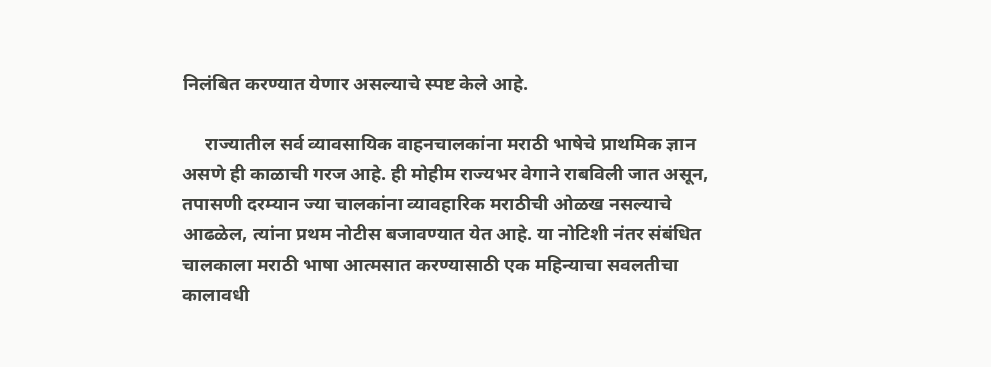निलंबित करण्यात येणार असल्याचे स्पष्ट केले आहे.

     राज्यातील सर्व व्यावसायिक वाहनचालकांना मराठी भाषेचे प्राथमिक ज्ञान असणे ही काळाची गरज आहे. ही मोहीम राज्यभर वेगाने राबविली जात असून, तपासणी दरम्यान ज्या चालकांना व्यावहारिक मराठीची ओळख नसल्याचे आढळेल, त्यांना प्रथम नोटीस बजावण्यात येत आहे. या नोटिशी नंतर संबंधित चालकाला मराठी भाषा आत्मसात करण्यासाठी एक महिन्याचा सवलतीचा कालावधी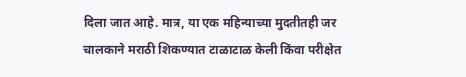दिला जात आहे. मात्र, या एक महिन्याच्या मुदतीतही जर चालकाने मराठी शिकण्यात टाळाटाळ केली किंवा परीक्षेत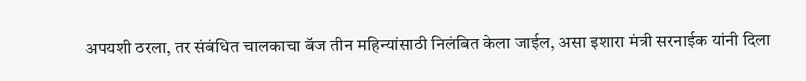अपयशी ठरला, तर संबंधित चालकाचा बॅज तीन महिन्यांसाठी निलंबित केला जाईल, असा इशारा मंत्री सरनाईक यांनी दिला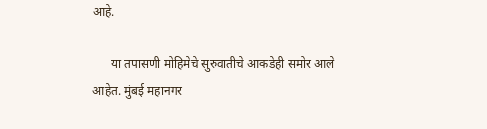आहे.

      या तपासणी मोहिमेचे सुरुवातीचे आकडेही समोर आले आहेत. मुंबई महानगर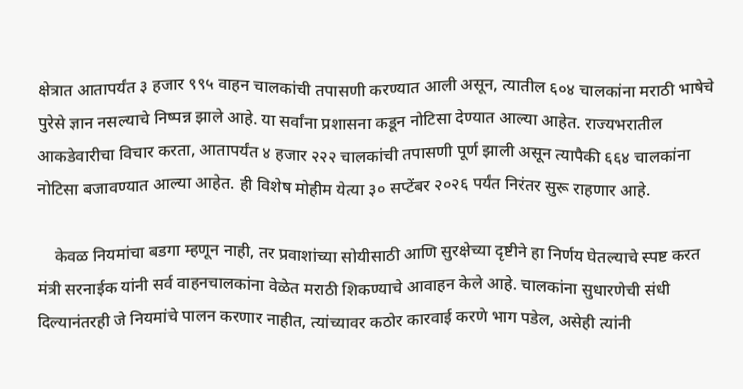क्षेत्रात आतापर्यंत ३ हजार ९९५ वाहन चालकांची तपासणी करण्यात आली असून, त्यातील ६०४ चालकांना मराठी भाषेचे पुरेसे ज्ञान नसल्याचे निष्पन्न झाले आहे. या सर्वांना प्रशासना कडून नोटिसा देण्यात आल्या आहेत. राज्यभरातील आकडेवारीचा विचार करता, आतापर्यंत ४ हजार २२२ चालकांची तपासणी पूर्ण झाली असून त्यापैकी ६६४ चालकांना नोटिसा बजावण्यात आल्या आहेत. ही विशेष मोहीम येत्या ३० सप्टेंबर २०२६ पर्यंत निरंतर सुरू राहणार आहे.

    केवळ नियमांचा बडगा म्हणून नाही, तर प्रवाशांच्या सोयीसाठी आणि सुरक्षेच्या दृष्टीने हा निर्णय घेतल्याचे स्पष्ट करत मंत्री सरनाईक यांनी सर्व वाहनचालकांना वेळेत मराठी शिकण्याचे आवाहन केले आहे. चालकांना सुधारणेची संधी दिल्यानंतरही जे नियमांचे पालन करणार नाहीत, त्यांच्यावर कठोर कारवाई करणे भाग पडेल, असेही त्यांनी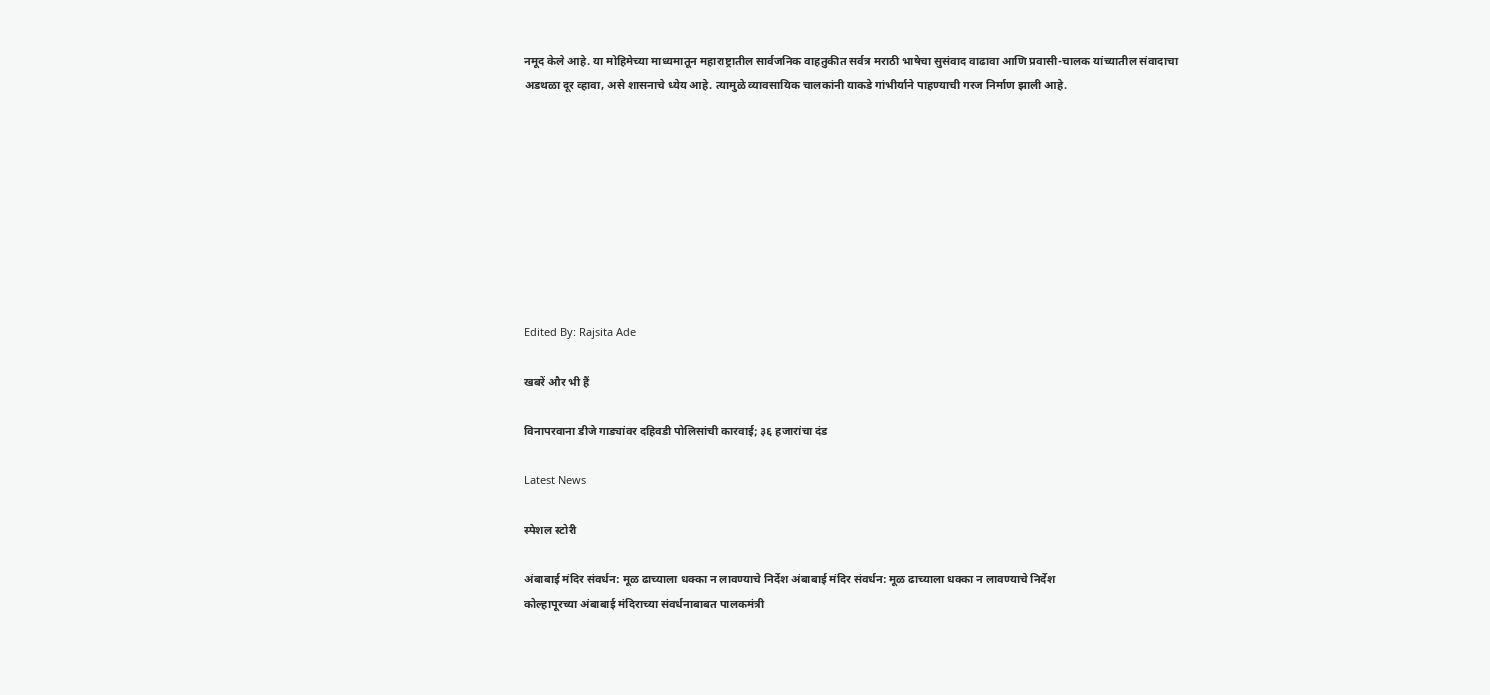नमूद केले आहे. या मोहिमेच्या माध्यमातून महाराष्ट्रातील सार्वजनिक वाहतुकीत सर्वत्र मराठी भाषेचा सुसंवाद वाढावा आणि प्रवासी-चालक यांच्यातील संवादाचा अडथळा दूर व्हावा, असे शासनाचे ध्येय आहे. त्यामुळे व्यावसायिक चालकांनी याकडे गांभीर्याने पाहण्याची गरज निर्माण झाली आहे.









Edited By: Rajsita Ade

खबरें और भी हैं

विनापरवाना डीजे गाड्यांवर दहिवडी पोलिसांची कारवाई; ३६ हजारांचा दंड

Latest News

स्पेशल स्टोरी

अंबाबाई मंदिर संवर्धन: मूळ ढाच्याला धक्का न लावण्याचे निर्देश अंबाबाई मंदिर संवर्धन: मूळ ढाच्याला धक्का न लावण्याचे निर्देश
कोल्हापूरच्या अंबाबाई मंदिराच्या संवर्धनाबाबत पालकमंत्री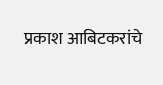प्रकाश आबिटकरांचे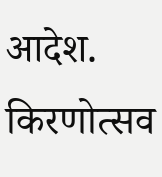आदेश. किरणोत्सव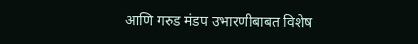आणि गरुड मंडप उभारणीबाबत विशेष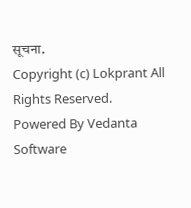सूचना.
Copyright (c) Lokprant All Rights Reserved.
Powered By Vedanta Software